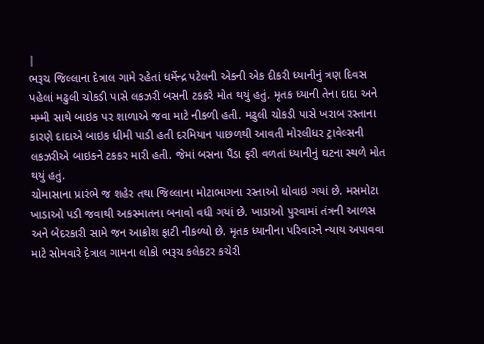|
ભરૂચ જિલ્લાના દેત્રાલ ગામે રહેતાં ધર્મેન્દ્ર પટેલની એકની એક દીકરી ધ્યાનીનું ત્રણ દિવસ પહેલાં મઢુલી ચોકડી પાસે લકઝરી બસની ટકકરે મોત થયું હતું. મૃતક ધ્યાની તેના દાદા અને મમ્મી સાથે બાઇક પર શાળાએ જવા માટે નીકળી હતી. મઢુલી ચોકડી પાસે ખરાબ રસ્તાના કારણે દાદાએ બાઇક ધીમી પાડી હતી દરમિયાન પાછળથી આવતી મોરલીધર ટ્રાવેલ્સની લકઝરીએ બાઇકને ટકકર મારી હતી. જેમાં બસના પૈંડા ફરી વળતાં ધ્યાનીનું ઘટના સ્થળે મોત થયું હતું.
ચોમાસાના પ્રારંભે જ શહેર તથા જિલ્લાના મોટાભાગના રસ્તાઓ ધોવાઇ ગયાં છે. મસમોટા ખાડાઓ પડી જવાથી અકસ્માતના બનાવો વધી ગયાં છે. ખાડાઓ પુરવામાં તંત્રની આળસ અને બેદરકારી સામે જન આક્રોશ ફાટી નીકળ્યો છે. મૃતક ધ્યાનીના પરિવારને ન્યાય અપાવવા માટે સોમવારે દ઼ેત્રાલ ગામના લોકો ભરૂચ કલેકટર કચેરી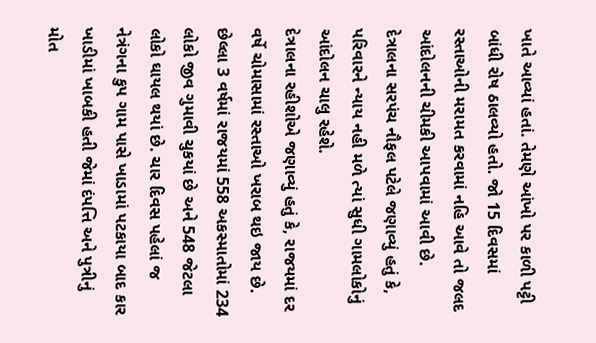ખાતે આવ્યાં હતાં. તેમણે આંખો પર કાળી પટ્ટી બાંધી રોષ ઠાલવ્યો હતો. જો 15 દિવસમાં રસ્તાઓની મરામત કરવામાં નહિ આવે તો જલદ આંદોલનની ચીમકી આપવામાં આવી છે. દેત્રાલના સરપંચ નૌફલ પટેલે જણાવ્યું હતું કે, પરિવારને ન્યાય નહી મળે ત્યાં સુધી ગામલોકોનું આંદોલન ચાલુ રહેશે.
દેત્રાલના રહીશોએ જણાવ્યું હતું કે, રાજયમાં દર વર્ષે ચોમાસામાં રસ્તાઓ ખરાબ થઇ જાય છે. છેલ્લા 3 વર્ષમાં રાજયમાં 558 અકસ્માતોમાં 234 લોકો જીવ ગુમાવી ચુકયાં છે અને 548 જેટલા લોકો ઘાયલ થયાં છે. ચાર દિવસ પહેલાં જ નેત્રંગના કુપ ગામ પાસે ખાડામાં પટકાયા બાદ કાર ખાડીમાં ખાબકી હતી જેમાં દંપત્તિ અને પુત્રીનું મોત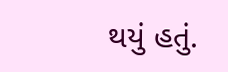થયું હતું.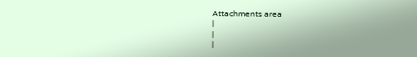Attachments area
|
|
|